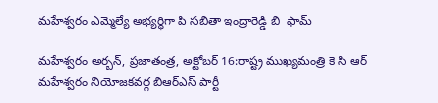మహేశ్వరం ఎమ్మెల్యే అభ్యర్థిగా పి సబితా ఇంద్రారెడ్డి బి  ఫామ్

మహేశ్వరం అర్బన్, ప్రజాతంత్ర, అక్టోబర్ 16:రాష్ట్ర ముఖ్యమంత్రి కె సి ఆర్ మహేశ్వరం నియోజకవర్గ బిఆర్ఎస్ పార్టీ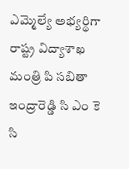ఎమ్మెల్యే అభ్యర్థిగా రాష్ట్ర విద్యాశాఖ మంత్రి పి సబితా ఇంద్రారెడ్డి సి ఎం కె సి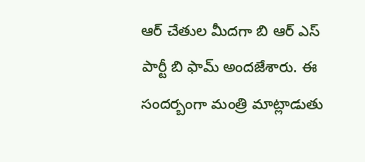ఆర్ చేతుల మీదగా బి ఆర్ ఎస్ పార్టీ బి ఫామ్ అందజేశారు. ఈ  సందర్బంగా మంత్రి మాట్లాడుతు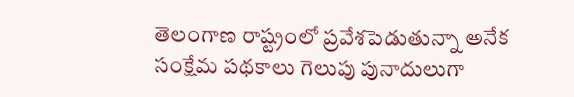తెలంగాణ రాష్ట్రంలో ప్రవేశపెడుతున్నా అనేక సంక్షేమ పథకాలు గెలుపు పునాదులుగా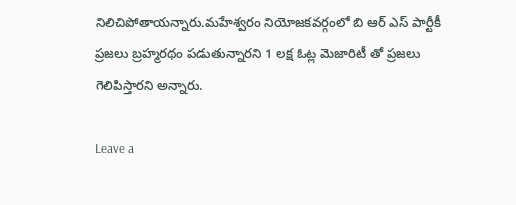నిలిచిపోతాయన్నారు.మహేశ్వరం నియోజకవర్గంలో బి ఆర్ ఎస్ పార్టీకీ ప్రజలు బ్రహ్మరథం పడుతున్నారని 1 లక్ష ఓట్ల మెజారిటీ తో ప్రజలు గెలిపిస్తారని అన్నారు.

Leave a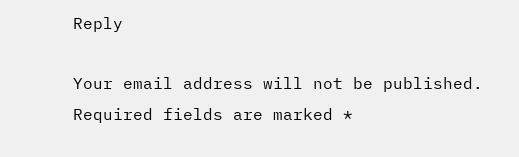Reply

Your email address will not be published. Required fields are marked *